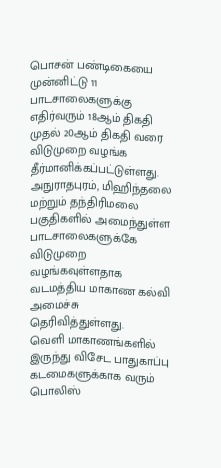பொசன் பண்டிகையை முன்னிட்டு 11 பாடசாலைகளுக்கு எதிர்வரும் 18ஆம் திகதி முதல் 20ஆம் திகதி வரை விடுமுறை வழங்க தீர்மானிக்கப்பட்டுள்ளது.
அநுராதபுரம், மிஹிந்தலை மற்றும் தந்திரிமலை பகுதிகளில் அமைந்துள்ள பாடசாலைகளுக்கே விடுமுறை வழங்கவுள்ளதாக வடமத்திய மாகாண கல்வி அமைச்சு தெரிவித்துள்ளது.
வெளி மாகாணங்களில் இருந்து விசேட பாதுகாப்பு கடமைகளுக்காக வரும் பொலிஸ்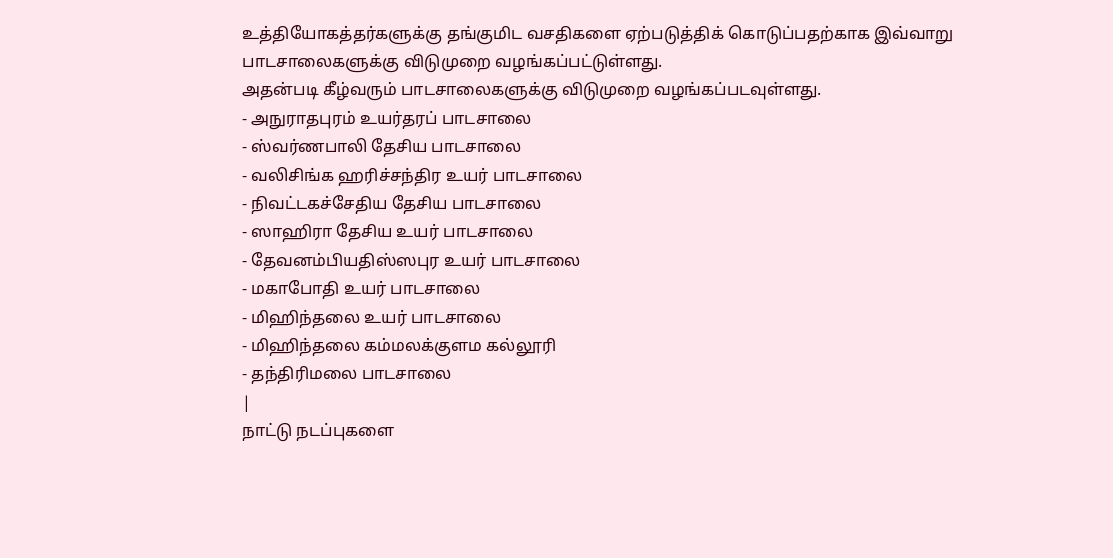உத்தியோகத்தர்களுக்கு தங்குமிட வசதிகளை ஏற்படுத்திக் கொடுப்பதற்காக இவ்வாறு பாடசாலைகளுக்கு விடுமுறை வழங்கப்பட்டுள்ளது.
அதன்படி கீழ்வரும் பாடசாலைகளுக்கு விடுமுறை வழங்கப்படவுள்ளது.
- அநுராதபுரம் உயர்தரப் பாடசாலை
- ஸ்வர்ணபாலி தேசிய பாடசாலை
- வலிசிங்க ஹரிச்சந்திர உயர் பாடசாலை
- நிவட்டகச்சேதிய தேசிய பாடசாலை
- ஸாஹிரா தேசிய உயர் பாடசாலை
- தேவனம்பியதிஸ்ஸபுர உயர் பாடசாலை
- மகாபோதி உயர் பாடசாலை
- மிஹிந்தலை உயர் பாடசாலை
- மிஹிந்தலை கம்மலக்குளம கல்லூரி
- தந்திரிமலை பாடசாலை
|
நாட்டு நடப்புகளை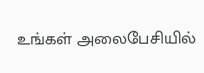உங்கள் அலைபேசியில்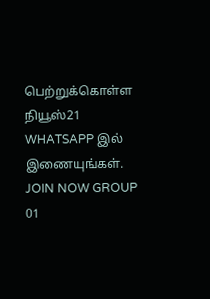பெற்றுக்கொள்ள நியூஸ்21 WHATSAPP இல் இணையுங்கள். JOIN NOW GROUP 01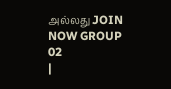அல்லது JOIN NOW GROUP 02
|